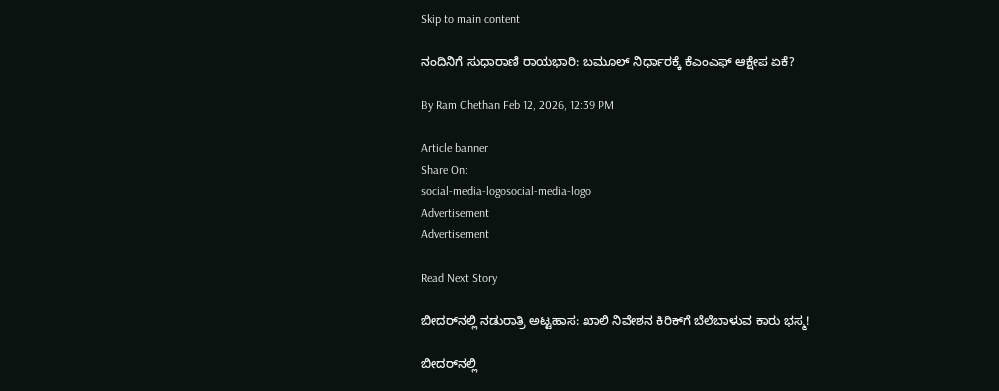Skip to main content

ನಂದಿನಿಗೆ ಸುಧಾರಾಣಿ ರಾಯಭಾರಿ: ಬಮೂಲ್ ನಿರ್ಧಾರಕ್ಕೆ ಕೆಎಂಎಫ್ ಆಕ್ಷೇಪ ಏಕೆ?

By Ram Chethan Feb 12, 2026, 12:39 PM

Article banner
Share On:
social-media-logosocial-media-logo
Advertisement
Advertisement

Read Next Story

ಬೀದರ್‌ನಲ್ಲಿ ನಡುರಾತ್ರಿ ಅಟ್ಟಹಾಸ: ಖಾಲಿ ನಿವೇಶನ ಕಿರಿಕ್‌ಗೆ ಬೆಲೆಬಾಳುವ ಕಾರು ಭಸ್ಮ!

ಬೀದರ್‌ನಲ್ಲಿ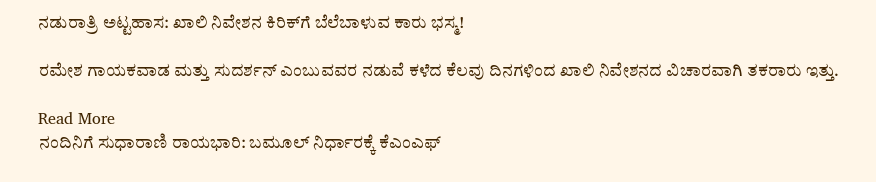ನಡುರಾತ್ರಿ ಅಟ್ಟಹಾಸ: ಖಾಲಿ ನಿವೇಶನ ಕಿರಿಕ್‌ಗೆ ಬೆಲೆಬಾಳುವ ಕಾರು ಭಸ್ಮ!

ರಮೇಶ ಗಾಯಕವಾಡ ಮತ್ತು ಸುದರ್ಶನ್ ಎಂಬುವವರ ನಡುವೆ ಕಳೆದ ಕೆಲವು ದಿನಗಳಿಂದ ಖಾಲಿ ನಿವೇಶನದ ವಿಚಾರವಾಗಿ ತಕರಾರು ಇತ್ತು.

Read More
ನಂದಿನಿಗೆ ಸುಧಾರಾಣಿ ರಾಯಭಾರಿ: ಬಮೂಲ್ ನಿರ್ಧಾರಕ್ಕೆ ಕೆಎಂಎಫ್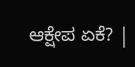ಆಕ್ಷೇಪ ಏಕೆ? |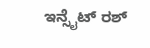ಇನ್ಸೈಟ್ ರಶ್